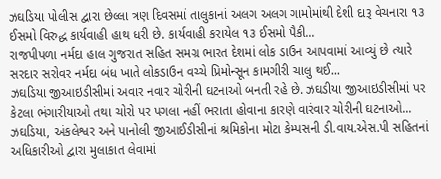ઝઘડિયા પોલીસ દ્વારા છેલ્લા ત્રણ દિવસમાં તાલુકાનાં અલગ અલગ ગામોમાંથી દેશી દારૂ વેચનારા ૧૩ ઈસમો વિરુદ્ધ કાર્યવાહી હાથ ધરી છે. કાર્યવાહી કરાયેલ ૧૩ ઈસમો પૈકી...
રાજપીપળા નર્મદા હાલ ગુજરાત સહિત સમગ્ર ભારત દેશમાં લોક ડાઉન આપવામાં આવ્યું છે ત્યારે સરદાર સરોવર નર્મદા બંધ ખાતે લોકડાઉન વચ્ચે પ્રિમોન્સૂન કામગીરી ચાલુ થઈ...
ઝઘડિયા જીઆઇડીસીમાં અવાર નવાર ચોરીની ઘટનાઓ બનતી રહે છે. ઝઘડીયા જીઆઇડીસીમાં પર કેટલા ભંગારીયાઓ તથા ચોરો પર પગલા નહીં ભરાતા હોવાના કારણે વારંવાર ચોરીની ઘટનાઓ...
ઝઘડિયા, અંકલેશ્વર અને પાનોલી જીઆઈડીસીનાં શ્રમિકોના મોટા કેમ્પસની ડી.વાય.એસ.પી સહિતનાં અધિકારીઓ દ્વારા મુલાકાત લેવામાં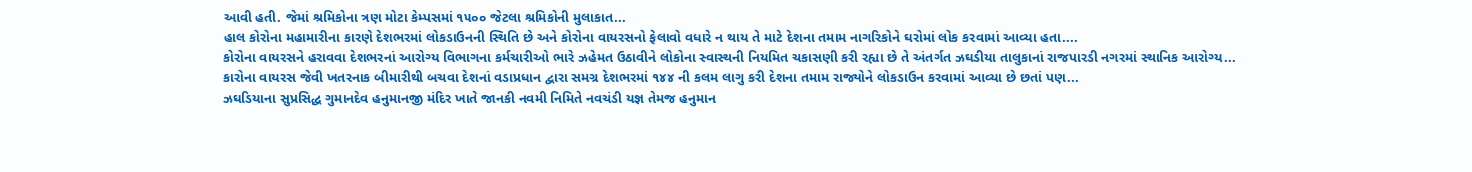આવી હતી. જેમાં શ્રમિકોના ત્રણ મોટા કેમ્પસમાં ૧૫૦૦ જેટલા શ્રમિકોની મુલાકાત...
હાલ કોરોના મહામારીના કારણે દેશભરમાં લોકડાઉનની સ્થિતિ છે અને કોરોના વાયરસનો ફેલાવો વધારે ન થાય તે માટે દેશના તમામ નાગરિકોને ઘરોમાં લોક કરવામાં આવ્યા હતા....
કોરોના વાયરસને હરાવવા દેશભરનાં આરોગ્ય વિભાગના કર્મચારીઓ ભારે ઝહેમત ઉઠાવીને લોકોના સ્વાસ્થની નિયમિત ચકાસણી કરી રહ્યા છે તે અંતર્ગત ઝઘડીયા તાલુકાનાં રાજપારડી નગરમાં સ્થાનિક આરોગ્ય...
કારોના વાયરસ જેવી ખતરનાક બીમારીથી બચવા દેશનાં વડાપ્રધાન દ્વારા સમગ્ર દેશભરમાં ૧૪૪ ની કલમ લાગુ કરી દેશના તમામ રાજ્યોને લોકડાઉન કરવામાં આવ્યા છે છતાં પણ...
ઝઘડિયાના સુપ્રસિદ્ધ ગુમાનદેવ હનુમાનજી મંદિર ખાતે જાનકી નવમી નિમિતે નવચંડી યજ્ઞ તેમજ હનુમાન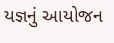યજ્ઞનું આયોજન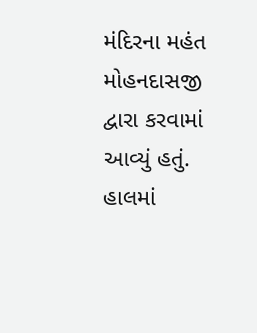મંદિરના મહંત મોહનદાસજી દ્વારા કરવામાં આવ્યું હતું. હાલમાં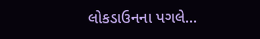લોકડાઉનના પગલે...